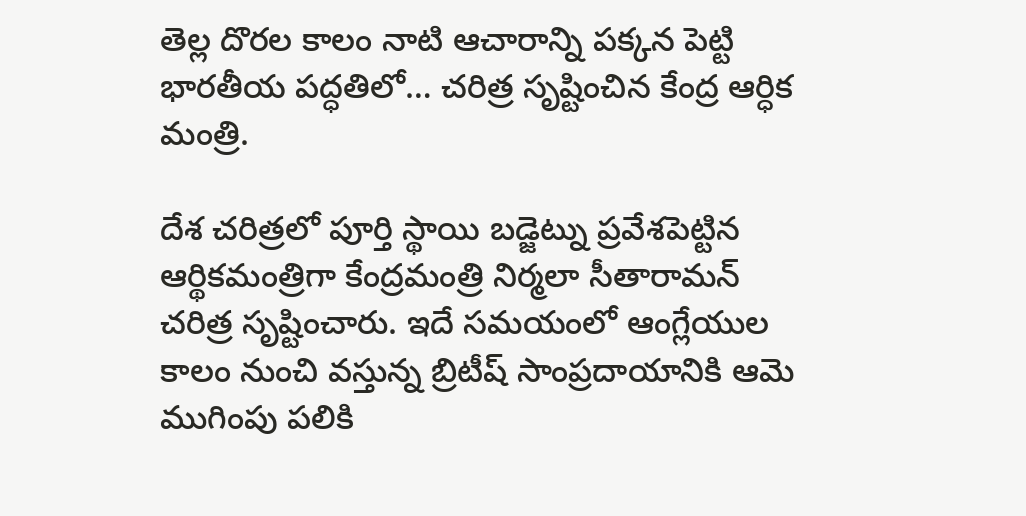తెల్ల దొరల కాలం నాటి ఆచారాన్ని పక్కన పెట్టి భారతీయ పద్ధతిలో… చరిత్ర సృష్టించిన కేంద్ర ఆర్ధిక మంత్రి.

దేశ చరిత్రలో పూర్తి స్థాయి బడ్జెట్ను ప్రవేశపెట్టిన ఆర్థికమంత్రిగా కేంద్రమంత్రి నిర్మలా సీతారామన్ చరిత్ర సృష్టించారు. ఇదే సమయంలో ఆంగ్లేయుల కాలం నుంచి వస్తున్న బ్రిటీష్ సాంప్రదాయానికి ఆమె ముగింపు పలికి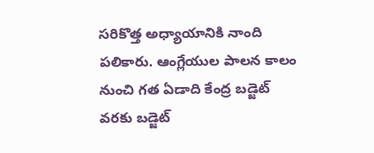సరికొత్త అధ్యాయానికి నాంది పలికారు. ఆంగ్లేయుల పాలన కాలం నుంచి గత ఏడాది కేంద్ర బడ్జెట్ వరకు బడ్జెట్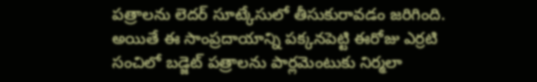పత్రాలను లెదర్ సూట్కేసులో తీసుకురావడం జరిగింది.
అయితే ఈ సాంప్రదాయాన్ని పక్కనపెట్టి ఈరోజు ఎర్రటి సంచిలో బడ్జెట్ పత్రాలను పార్లమెంటుకు నిర్మలా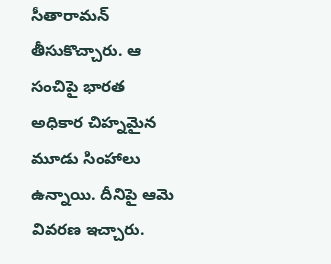సీతారామన్ తీసుకొచ్చారు. ఆ సంచిపై భారత అధికార చిహ్నమైన మూడు సింహాలు ఉన్నాయి. దీనిపై ఆమె వివరణ ఇచ్చారు.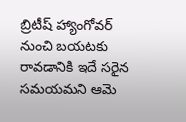బ్రిటీష్ హ్యాంగోవర్ నుంచి బయటకు రావడానికి ఇదే సరైన సమయమని ఆమె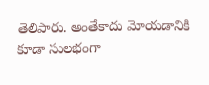తెలిపారు. అంతేకాదు మోయడానికి కూడా సులభంగా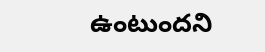ఉంటుందని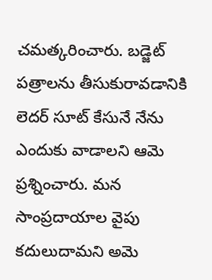చమత్కరించారు. బడ్జెట్ పత్రాలను తీసుకురావడానికి లెదర్ సూట్ కేసునే నేను ఎందుకు వాడాలని ఆమె ప్రశ్నించారు. మన సాంప్రదాయాల వైపు కదులుదామని అమె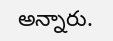అన్నారు.